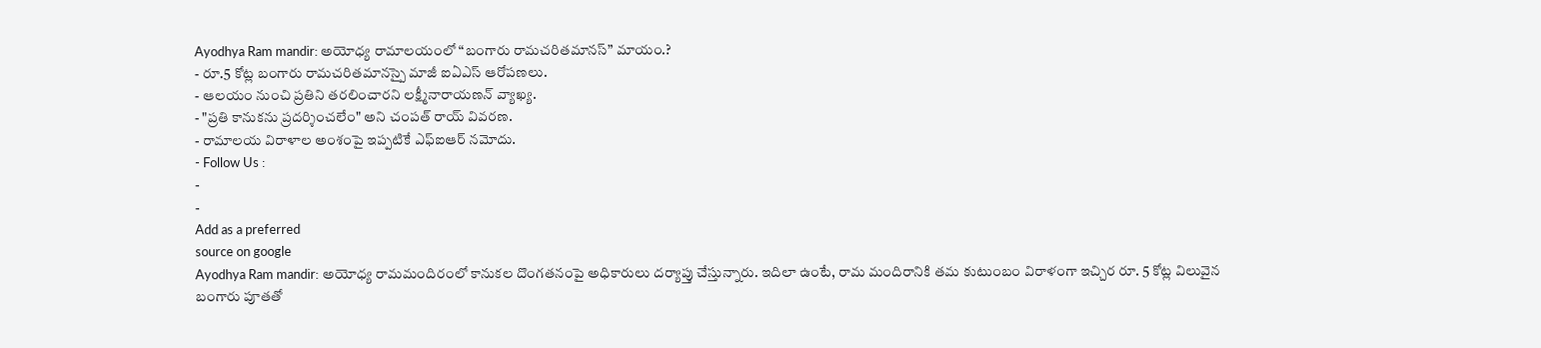Ayodhya Ram mandir: అయోధ్య రామాలయంలో “బంగారు రామచరితమానస్” మాయం.?
- రూ.5 కోట్ల బంగారు రామచరితమానస్పై మాజీ ఐఏఎస్ ఆరోపణలు.
- ఆలయం నుంచి ప్రతిని తరలించారని లక్ష్మీనారాయణన్ వ్యాఖ్య.
- "ప్రతి కానుకను ప్రదర్శించలేం" అని చంపత్ రాయ్ వివరణ.
- రామాలయ విరాళాల అంశంపై ఇప్పటికే ఎఫ్ఐఆర్ నమోదు.
- Follow Us :
-
-
Add as a preferred
source on google
Ayodhya Ram mandir: అయోధ్య రామమందిరంలో కానుకల దొంగతనంపై అధికారులు దర్యాప్తు చేస్తున్నారు. ఇదిలా ఉంటే, రామ మందిరానికి తమ కుటుంబం విరాళంగా ఇచ్చిర రూ. 5 కోట్ల విలువైన బంగారు పూతతో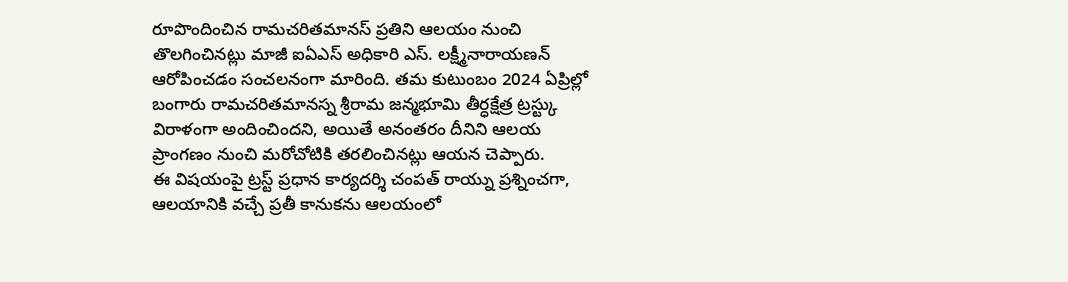రూపొందించిన రామచరితమానస్ ప్రతిని ఆలయం నుంచి తొలగించినట్లు మాజీ ఐఏఎస్ అధికారి ఎస్. లక్ష్మీనారాయణన్ ఆరోపించడం సంచలనంగా మారింది. తమ కుటుంబం 2024 ఏప్రిల్లో బంగారు రామచరితమానస్న శ్రీరామ జన్మభూమి తీర్ధక్షేత్ర ట్రస్ట్కు విరాళంగా అందించిందని, అయితే అనంతరం దీనిని ఆలయ ప్రాంగణం నుంచి మరోచోటికి తరలించినట్లు ఆయన చెప్పారు.
ఈ విషయంపై ట్రస్ట్ ప్రధాన కార్యదర్శి చంపత్ రాయ్ను ప్రశ్నించగా, ఆలయానికి వచ్చే ప్రతీ కానుకను ఆలయంలో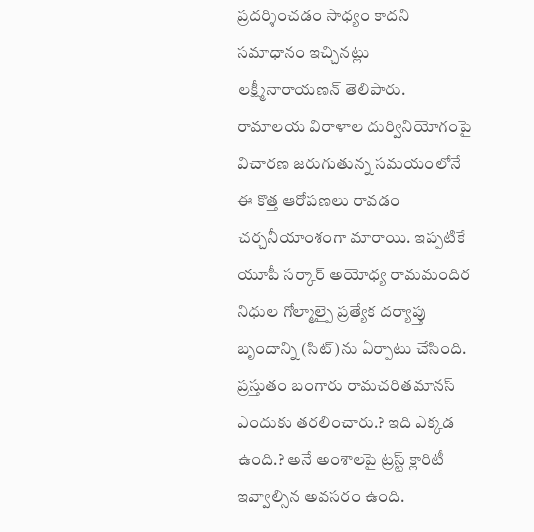ప్రదర్శించడం సాధ్యం కాదని సమాధానం ఇచ్చినట్లు లక్ష్మీనారాయణన్ తెలిపారు. రామాలయ విరాళాల దుర్వినియోగంపై విచారణ జరుగుతున్న సమయంలోనే ఈ కొత్త ఆరోపణలు రావడం చర్చనీయాంశంగా మారాయి. ఇప్పటికే యూపీ సర్కార్ అయోధ్య రామమందిర నిధుల గోల్మాల్పై ప్రత్యేక దర్యాప్తు బృందాన్ని (సిట్)ను ఏర్పాటు చేసింది. ప్రస్తుతం బంగారు రామచరితమానస్ ఎందుకు తరలించారు.? ఇది ఎక్కడ ఉంది.? అనే అంశాలపై ట్రస్ట్ క్లారిటీ ఇవ్వాల్సిన అవసరం ఉంది.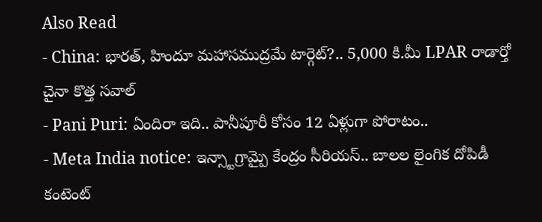Also Read
- China: భారత్, హిందూ మహాసముద్రమే టార్గెట్?.. 5,000 కి.మీ LPAR రాడార్తో చైనా కొత్త సవాల్
- Pani Puri: ఏందిరా ఇది.. పానీపూరీ కోసం 12 ఏళ్లుగా పోరాటం..
- Meta India notice: ఇన్స్టాగ్రామ్పై కేంద్రం సీరియస్.. బాలల లైంగిక దోపిడీ కంటెంట్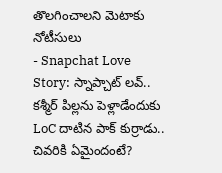తొలగించాలని మెటాకు నోటీసులు
- Snapchat Love Story: స్నాప్చాట్ లవ్.. కశ్మీర్ పిల్లను పెళ్లాడేందుకు LoC దాటిన పాక్ కుర్రాడు.. చివరికి ఏమైందంటే?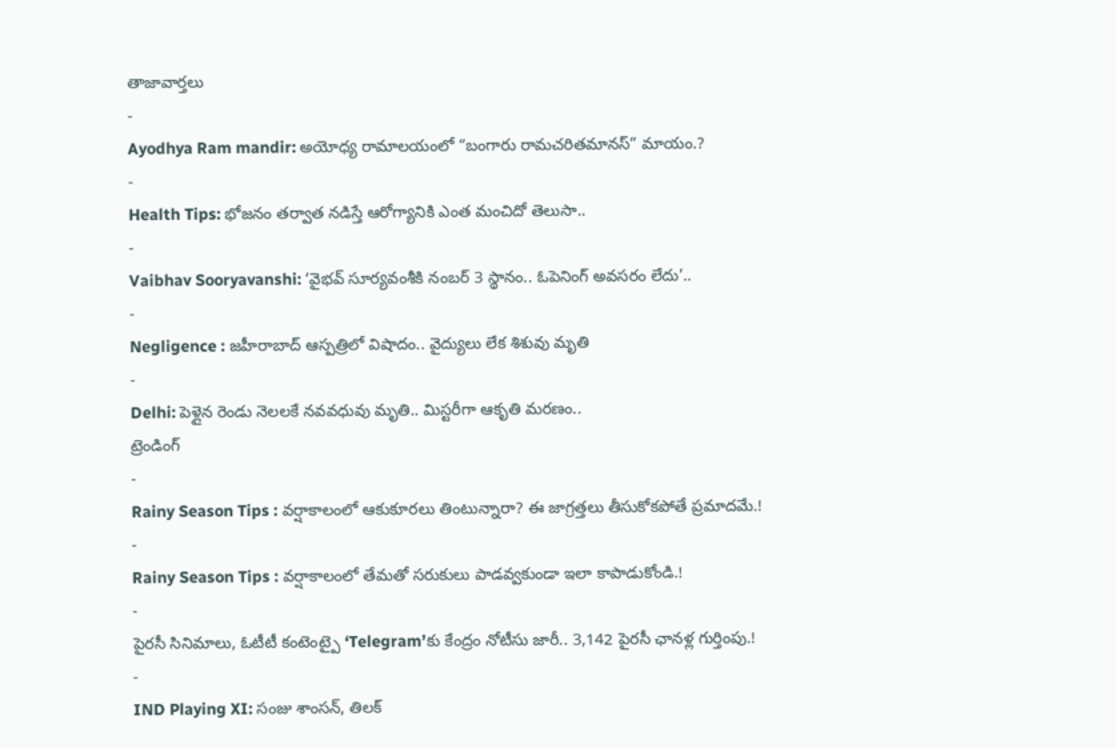తాజావార్తలు
-
Ayodhya Ram mandir: అయోధ్య రామాలయంలో “బంగారు రామచరితమానస్” మాయం.?
-
Health Tips: భోజనం తర్వాత నడిస్తే ఆరోగ్యానికి ఎంత మంచిదో తెలుసా..
-
Vaibhav Sooryavanshi: ‘వైభవ్ సూర్యవంశీకి నంబర్ 3 స్థానం.. ఓపెనింగ్ అవసరం లేదు’..
-
Negligence : జహీరాబాద్ ఆస్పత్రిలో విషాదం.. వైద్యులు లేక శిశువు మృతి
-
Delhi: పెళ్లైన రెండు నెలలకే నవవధువు మృతి.. మిస్టరీగా ఆకృతి మరణం..
ట్రెండింగ్
-
Rainy Season Tips : వర్షాకాలంలో ఆకుకూరలు తింటున్నారా? ఈ జాగ్రత్తలు తీసుకోకపోతే ప్రమాదమే.!
-
Rainy Season Tips : వర్షాకాలంలో తేమతో సరుకులు పాడవ్వకుండా ఇలా కాపాడుకోండి.!
-
పైరసీ సినిమాలు, ఓటీటీ కంటెంట్పై ‘Telegram’కు కేంద్రం నోటీసు జారీ.. 3,142 పైరసీ ఛానళ్ల గుర్తింపు.!
-
IND Playing XI: సంజు శాంసన్, తిలక్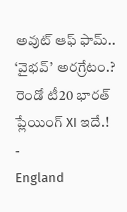అవుట్ ఆఫ్ ఫామ్.. ‘వైభవ్’ అరగ్రేటం.? రెండో టీ20 భారత్ ప్లేయింగ్ XI ఇదే.!
-
England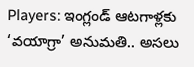Players: ఇంగ్లండ్ ఆటగాళ్లకు ‘వయాగ్రా’ అనుమతి.. అసలు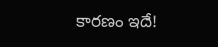కారణం ఇదే!